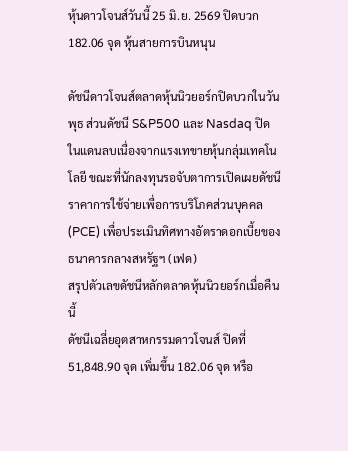หุ้นดาวโจนส์วันนี้ 25 มิ.ย. 2569 ปิดบวก 182.06 จุด หุ้นสายการบินหนุน

ดัชนีดาวโจนส์ตลาดหุ้นนิวยอร์กปิดบวกในวันพุธ ส่วนดัชนี S&P500 และ Nasdaq ปิดในแดนลบเนื่องจากแรงเทขายหุ้นกลุ่มเทคโนโลยี ขณะที่นักลงทุนรอจับตาการเปิดเผยดัชนีราคาการใช้จ่ายเพื่อการบริโภคส่วนบุคคล (PCE) เพื่อประเมินทิศทางอัตราดอกเบี้ยของธนาคารกลางสหรัฐฯ (เฟด)
สรุปตัวเลขดัชนีหลักตลาดหุ้นนิวยอร์กเมื่อคืนนี้
ดัชนีเฉลี่ยอุตสาหกรรมดาวโจนส์ ปิดที่ 51,848.90 จุด เพิ่มขึ้น 182.06 จุด หรือ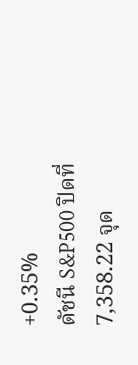+0.35%
ดัชนี S&P500 ปิดที่ 7,358.22 จุด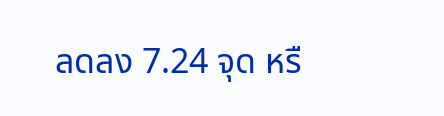ลดลง 7.24 จุด หรื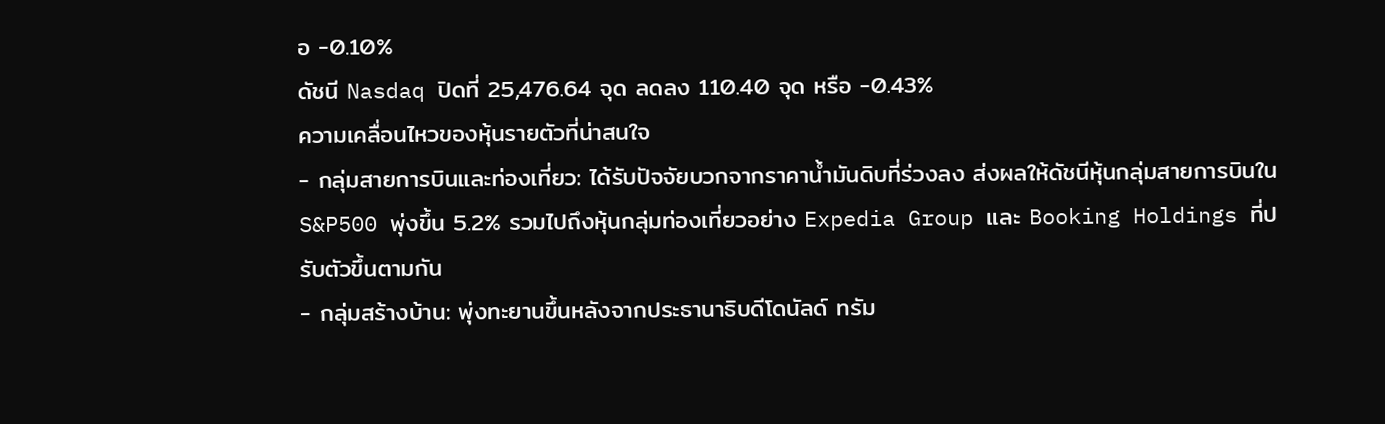อ -0.10%
ดัชนี Nasdaq ปิดที่ 25,476.64 จุด ลดลง 110.40 จุด หรือ -0.43%
ความเคลื่อนไหวของหุ้นรายตัวที่น่าสนใจ
- กลุ่มสายการบินและท่องเที่ยว: ได้รับปัจจัยบวกจากราคาน้ำมันดิบที่ร่วงลง ส่งผลให้ดัชนีหุ้นกลุ่มสายการบินใน S&P500 พุ่งขึ้น 5.2% รวมไปถึงหุ้นกลุ่มท่องเที่ยวอย่าง Expedia Group และ Booking Holdings ที่ปรับตัวขึ้นตามกัน
- กลุ่มสร้างบ้าน: พุ่งทะยานขึ้นหลังจากประธานาธิบดีโดนัลด์ ทรัม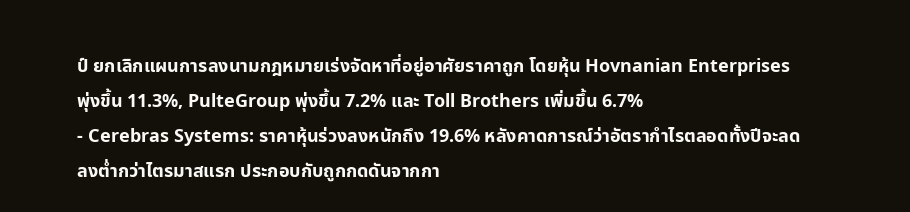ป์ ยกเลิกแผนการลงนามกฎหมายเร่งจัดหาที่อยู่อาศัยราคาถูก โดยหุ้น Hovnanian Enterprises พุ่งขึ้น 11.3%, PulteGroup พุ่งขึ้น 7.2% และ Toll Brothers เพิ่มขึ้น 6.7%
- Cerebras Systems: ราคาหุ้นร่วงลงหนักถึง 19.6% หลังคาดการณ์ว่าอัตรากำไรตลอดทั้งปีจะลดลงต่ำกว่าไตรมาสแรก ประกอบกับถูกกดดันจากกา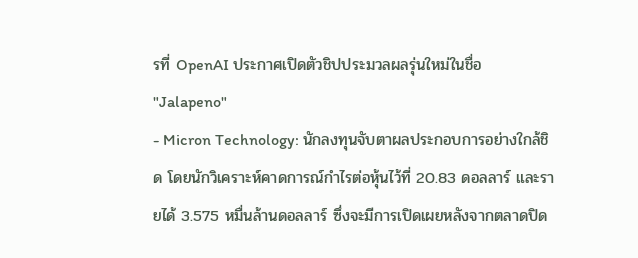รที่ OpenAI ประกาศเปิดตัวชิปประมวลผลรุ่นใหม่ในชื่อ "Jalapeno"
- Micron Technology: นักลงทุนจับตาผลประกอบการอย่างใกล้ชิด โดยนักวิเคราะห์คาดการณ์กำไรต่อหุ้นไว้ที่ 20.83 ดอลลาร์ และรายได้ 3.575 หมื่นล้านดอลลาร์ ซึ่งจะมีการเปิดเผยหลังจากตลาดปิด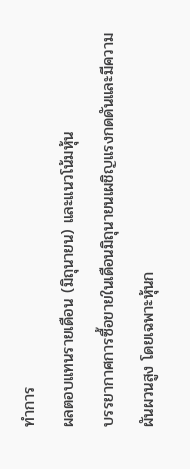ทำการ
ผลตอบแทนรายเดือน (มิถุนายน) และแนวโน้มหุ้น
บรรยากาศการซื้อขายในเดือนมิถุนายนเผชิญแรงกดดันและมีความผันผวนสูง โดยเฉพาะหุ้นก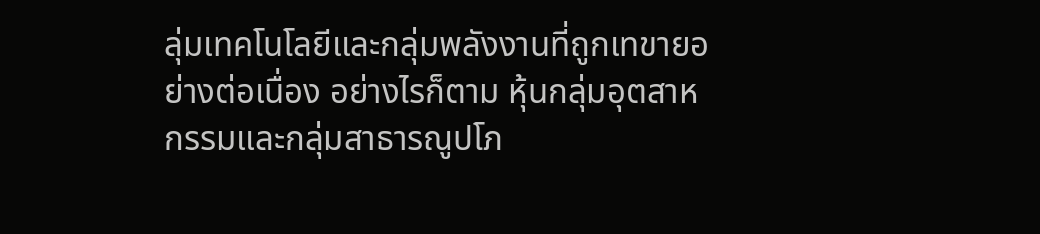ลุ่มเทคโนโลยีและกลุ่มพลังงานที่ถูกเทขายอย่างต่อเนื่อง อย่างไรก็ตาม หุ้นกลุ่มอุตสาหกรรมและกลุ่มสาธารณูปโภ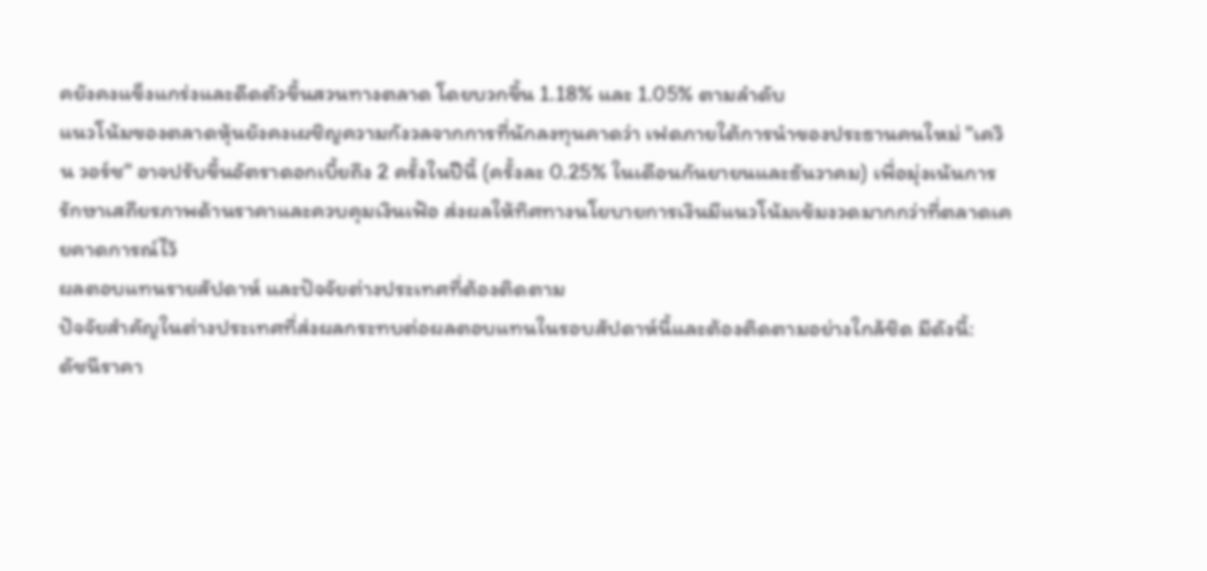คยังคงแข็งแกร่งและดีดตัวขึ้นสวนทางตลาด โดยบวกขึ้น 1.18% และ 1.05% ตามลำดับ
แนวโน้มของตลาดหุ้นยังคงเผชิญความกังวลจากการที่นักลงทุนคาดว่า เฟดภายใต้การนำของประธานคนใหม่ "เควิน วอร์ช" อาจปรับขึ้นอัตราดอกเบี้ยถึง 2 ครั้งในปีนี้ (ครั้งละ 0.25% ในเดือนกันยายนและธันวาคม) เพื่อมุ่งเน้นการรักษาเสถียรภาพด้านราคาและควบคุมเงินเฟ้อ ส่งผลให้ทิศทางนโยบายการเงินมีแนวโน้มเข้มงวดมากกว่าที่ตลาดเคยคาดการณ์ไว้
ผลตอบแทนรายสัปดาห์ และปัจจัยต่างประเทศที่ต้องติดตาม
ปัจจัยสำคัญในต่างประเทศที่ส่งผลกระทบต่อผลตอบแทนในรอบสัปดาห์นี้และต้องติดตามอย่างใกล้ชิด มีดังนี้:
ดัชนีราคา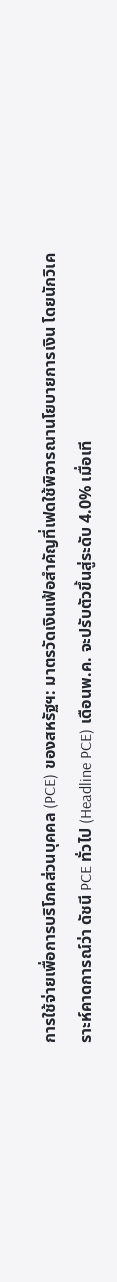การใช้จ่ายเพื่อการบริโภคส่วนบุคคล (PCE) ของสหรัฐฯ: มาตรวัดเงินเฟ้อสำคัญที่เฟดใช้พิจารณานโยบายการเงิน โดยนักวิเคราะห์คาดการณ์ว่า ดัชนี PCE ทั่วไป (Headline PCE) เดือนพ.ค. จะปรับตัวขึ้นสู่ระดับ 4.0% เมื่อเที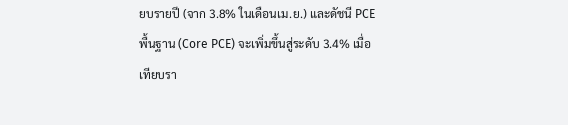ยบรายปี (จาก 3.8% ในเดือนเม.ย.) และดัชนี PCE พื้นฐาน (Core PCE) จะเพิ่มขึ้นสู่ระดับ 3.4% เมื่อเทียบรา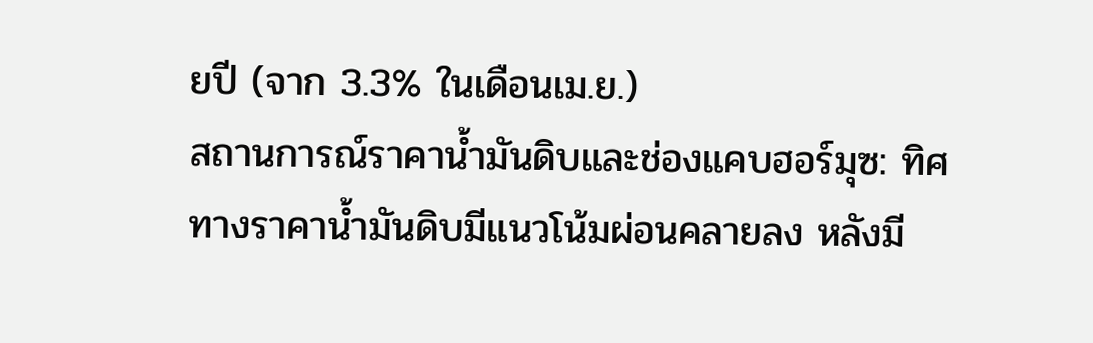ยปี (จาก 3.3% ในเดือนเม.ย.)
สถานการณ์ราคาน้ำมันดิบและช่องแคบฮอร์มุซ: ทิศทางราคาน้ำมันดิบมีแนวโน้มผ่อนคลายลง หลังมี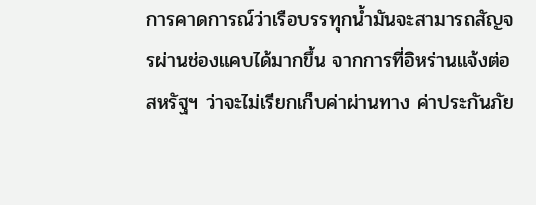การคาดการณ์ว่าเรือบรรทุกน้ำมันจะสามารถสัญจรผ่านช่องแคบได้มากขึ้น จากการที่อิหร่านแจ้งต่อสหรัฐฯ ว่าจะไม่เรียกเก็บค่าผ่านทาง ค่าประกันภัย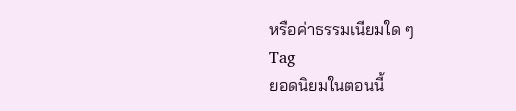หรือค่าธรรมเนียมใด ๆ
Tag
ยอดนิยมในตอนนี้